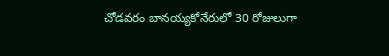చోడవరం బానయ్యకోనేరులో 30 రోజులుగా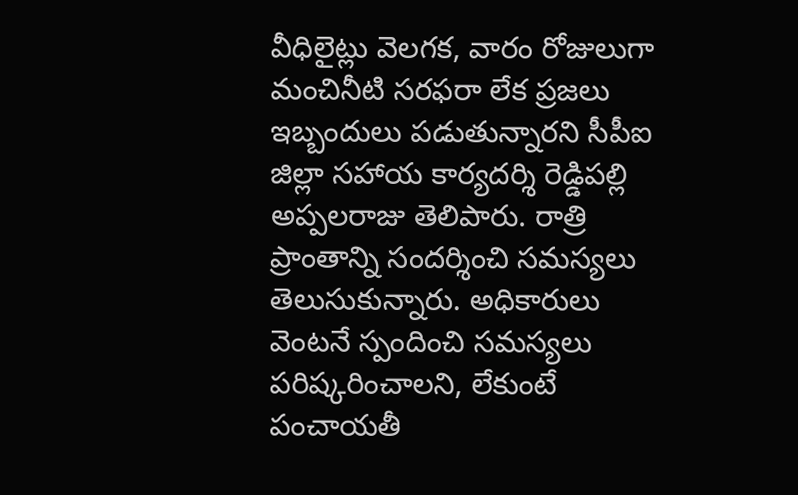వీధిలైట్లు వెలగక, వారం రోజులుగా మంచినీటి సరఫరా లేక ప్రజలు ఇబ్బందులు పడుతున్నారని సీపీఐ జిల్లా సహాయ కార్యదర్శి రెడ్డిపల్లి అప్పలరాజు తెలిపారు. రాత్రి ప్రాంతాన్ని సందర్శించి సమస్యలు తెలుసుకున్నారు. అధికారులు వెంటనే స్పందించి సమస్యలు పరిష్కరించాలని, లేకుంటే పంచాయతీ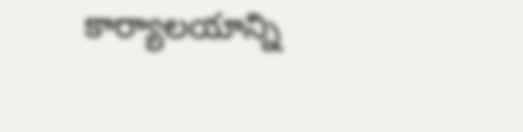కార్యాలయాన్ని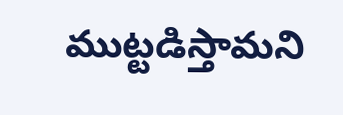ముట్టడిస్తామని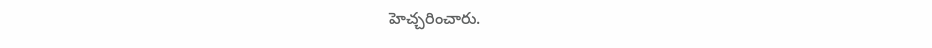హెచ్చరించారు.